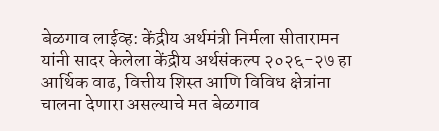बेळगाव लाईव्ह: केंद्रीय अर्थमंत्री निर्मला सीतारामन यांनी सादर केलेला केंद्रीय अर्थसंकल्प २०२६-२७ हा आर्थिक वाढ, वित्तीय शिस्त आणि विविध क्षेत्रांना चालना देणारा असल्याचे मत बेळगाव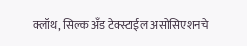क्लॉथ, सिल्क अँड टेक्स्टाईल असोसिएशनचे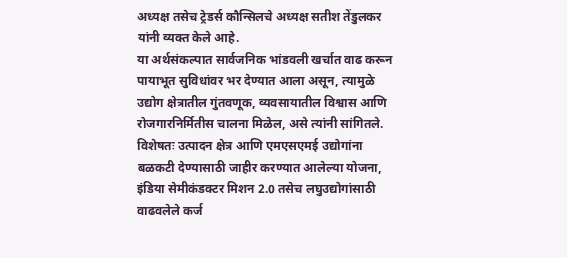अध्यक्ष तसेच ट्रेडर्स कौन्सिलचे अध्यक्ष सतीश तेंडुलकर यांनी व्यक्त केले आहे.
या अर्थसंकल्पात सार्वजनिक भांडवली खर्चात वाढ करून पायाभूत सुविधांवर भर देण्यात आला असून, त्यामुळे उद्योग क्षेत्रातील गुंतवणूक, व्यवसायातील विश्वास आणि रोजगारनिर्मितीस चालना मिळेल, असे त्यांनी सांगितले.
विशेषतः उत्पादन क्षेत्र आणि एमएसएमई उद्योगांना बळकटी देण्यासाठी जाहीर करण्यात आलेल्या योजना, इंडिया सेमीकंडक्टर मिशन 2.0 तसेच लघुउद्योगांसाठी वाढवलेले कर्ज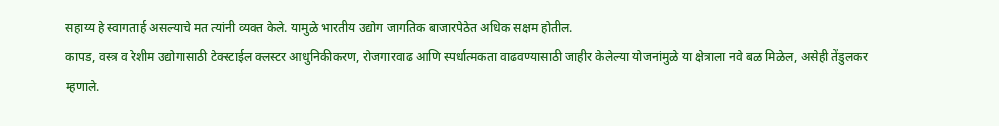सहाय्य हे स्वागतार्ह असल्याचे मत त्यांनी व्यक्त केले. यामुळे भारतीय उद्योग जागतिक बाजारपेठेत अधिक सक्षम होतील.
कापड, वस्त्र व रेशीम उद्योगासाठी टेक्स्टाईल क्लस्टर आधुनिकीकरण, रोजगारवाढ आणि स्पर्धात्मकता वाढवण्यासाठी जाहीर केलेल्या योजनांमुळे या क्षेत्राला नवे बळ मिळेल, असेही तेंडुलकर म्हणाले.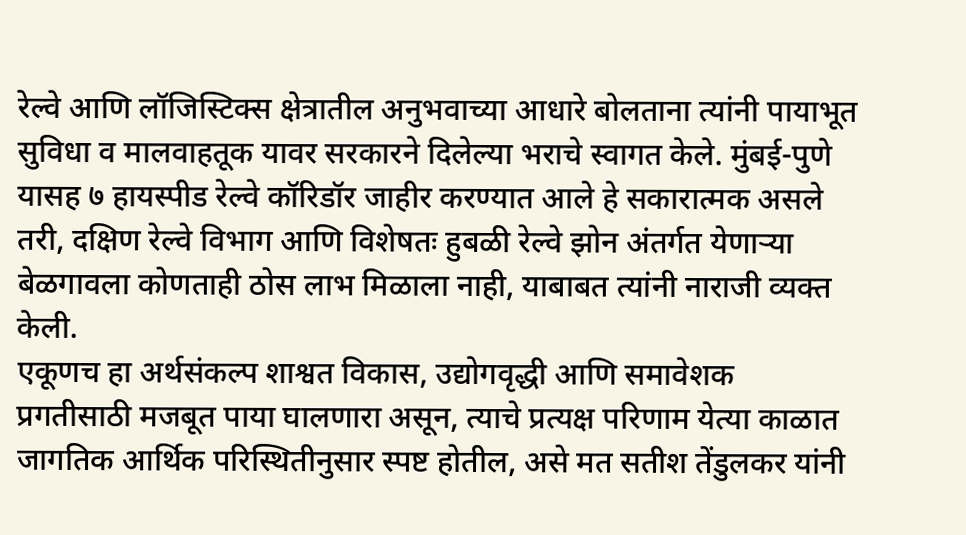रेल्वे आणि लॉजिस्टिक्स क्षेत्रातील अनुभवाच्या आधारे बोलताना त्यांनी पायाभूत सुविधा व मालवाहतूक यावर सरकारने दिलेल्या भराचे स्वागत केले. मुंबई-पुणे यासह ७ हायस्पीड रेल्वे कॉरिडॉर जाहीर करण्यात आले हे सकारात्मक असले तरी, दक्षिण रेल्वे विभाग आणि विशेषतः हुबळी रेल्वे झोन अंतर्गत येणाऱ्या बेळगावला कोणताही ठोस लाभ मिळाला नाही, याबाबत त्यांनी नाराजी व्यक्त केली.
एकूणच हा अर्थसंकल्प शाश्वत विकास, उद्योगवृद्धी आणि समावेशक प्रगतीसाठी मजबूत पाया घालणारा असून, त्याचे प्रत्यक्ष परिणाम येत्या काळात जागतिक आर्थिक परिस्थितीनुसार स्पष्ट होतील, असे मत सतीश तेंडुलकर यांनी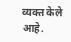व्यक्त केले आहे.